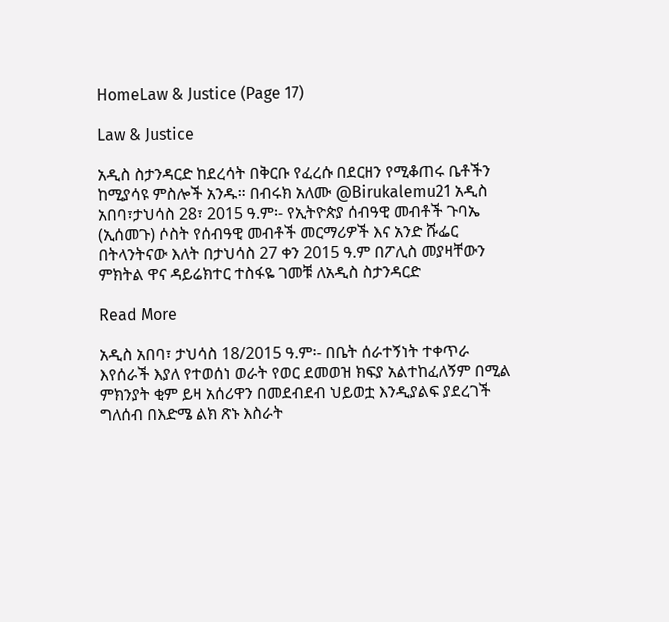HomeLaw & Justice (Page 17)

Law & Justice

አዲስ ስታንዳርድ ከደረሳት በቅርቡ የፈረሱ በደርዘን የሚቆጠሩ ቤቶችን ከሚያሳዩ ምስሎች አንዱ። በብሩክ አለሙ @Birukalemu21 አዲስ አበባ፣ታህሳስ 28፣ 2015 ዓ.ም፡- የኢትዮጵያ ሰብዓዊ መብቶች ጉባኤ (ኢሰመጉ) ሶስት የሰብዓዊ መብቶች መርማሪዎች እና አንድ ሹፌር በትላንትናው እለት በታህሳስ 27 ቀን 2015 ዓ.ም በፖሊስ መያዛቸውን ምክትል ዋና ዳይሬክተር ተስፋዬ ገመቹ ለአዲስ ስታንዳርድ

Read More

አዲስ አበባ፣ ታህሳስ 18/2015 ዓ.ም፡- በቤት ሰራተኝነት ተቀጥራ እየሰራች እያለ የተወሰነ ወራት የወር ደመወዝ ክፍያ አልተከፈለኝም በሚል ምክንያት ቂም ይዛ አሰሪዋን በመደብደብ ህይወቷ እንዲያልፍ ያደረገች ግለሰብ በእድሜ ልክ ጽኑ እስራት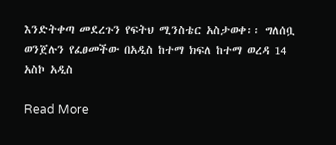እንድትቀጣ መደረጉን የፍትህ ሚንስቴር አስታወቀ፡፡ ግለሰቧ ወንጀሉን የፈፀመችው በአዲስ ከተማ ክፍለ ከተማ ወረዳ 14 አስኮ አዲስ

Read More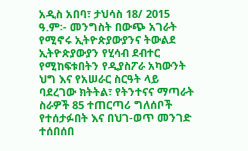አዲስ አበባ፣ ታህሳስ 18/ 2015 ዓ.ም፡- መንግስት በውጭ አገራት የሚኖሩ ኢትዮጵያውያንና ትውልደ ኢትዮጵያውያን የሂሳብ ደብተር የሚከፍቱበትን የዲያስፖራ አካውንት ህግ እና የአሠራር ስርዓት ላይ ባደረገው ክትትል፣ የትንተናና ማጣራት ስራዎች 85 ተጠርጣሪ ግለሰቦች የተሰታፉበት እና በህገ-ወጥ መንገድ ተሰበሰበ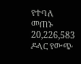የተባለ መጠኑ 20,226,583 ዶላር የውጭ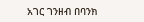አገር ገንዘብ በባንክ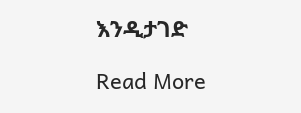እንዲታገድ

Read More